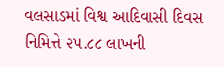વલસાડમાં વિશ્વ આદિવાસી દિવસ નિમિત્તે ૨૫.૮૮ લાખની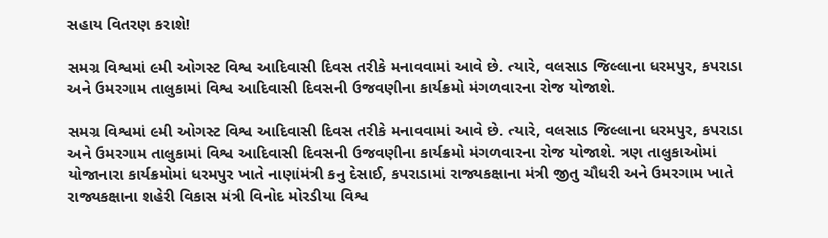સહાય વિતરણ કરાશે!

સમગ્ર વિશ્વમાં ૯મી ઓગસ્ટ વિશ્વ આદિવાસી દિવસ તરીકે મનાવવામાં આવે છે. ત્યારે, વલસાડ જિલ્લાના ધરમપુર, કપરાડા અને ઉમરગામ તાલુકામાં વિશ્વ આદિવાસી દિવસની ઉજવણીના કાર્યક્રમો મંગળવારના રોજ યોજાશે.

સમગ્ર વિશ્વમાં ૯મી ઓગસ્ટ વિશ્વ આદિવાસી દિવસ તરીકે મનાવવામાં આવે છે. ત્યારે, વલસાડ જિલ્લાના ધરમપુર, કપરાડા અને ઉમરગામ તાલુકામાં વિશ્વ આદિવાસી દિવસની ઉજવણીના કાર્યક્રમો મંગળવારના રોજ યોજાશે. ત્રણ તાલુકાઓમાં યોજાનારા કાર્યક્રમોમાં ધરમપુર ખાતે નાણાંમંત્રી કનુ દેસાઈ, કપરાડામાં રાજ્યકક્ષાના મંત્રી જીતુ ચૌધરી અને ઉમરગામ ખાતે રાજ્યકક્ષાના શહેરી વિકાસ મંત્રી વિનોદ મોરડીયા વિશ્વ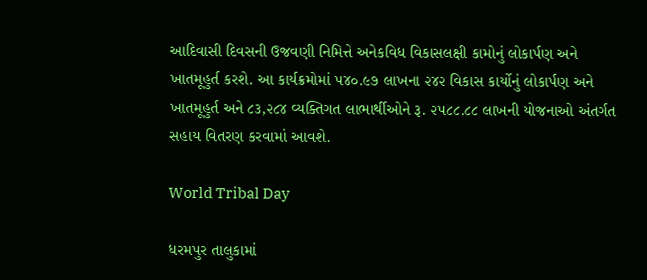આદિવાસી દિવસની ઉજવણી નિમિત્તે અનેકવિધ વિકાસલક્ષી કામોનું લોકાર્પણ અને ખાતમૂહુર્ત કરશે. આ કાર્યક્રમોમાં ૫૪૦.૯૭ લાખના ૨૪૨ વિકાસ કાર્યોનું લોકાર્પણ અને ખાતમૂહુર્ત અને ૮૩,૨૮૪ વ્યક્તિગત લાભાર્થીઓને રૂ. ૨૫૮૮.૮૮ લાખની યોજનાઓ અંતર્ગત સહાય વિતરણ કરવામાં આવશે.

World Tribal Day

ધરમપુર તાલુકામાં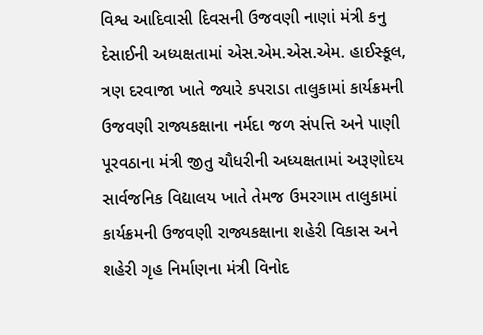વિશ્વ આદિવાસી દિવસની ઉજવણી નાણાં મંત્રી કનુ દેસાઈની અધ્યક્ષતામાં એસ.એમ.એસ.એમ. હાઈસ્કૂલ, ત્રણ દરવાજા ખાતે જ્યારે કપરાડા તાલુકામાં કાર્યક્રમની ઉજવણી રાજ્યકક્ષાના નર્મદા જળ સંપત્તિ અને પાણી પૂરવઠાના મંત્રી જીતુ ચૌધરીની અધ્યક્ષતામાં અરૂણોદય સાર્વજનિક વિદ્યાલય ખાતે તેમજ ઉમરગામ તાલુકામાં કાર્યક્રમની ઉજવણી રાજ્યકક્ષાના શહેરી વિકાસ અને શહેરી ગૃહ નિર્માણના મંત્રી વિનોદ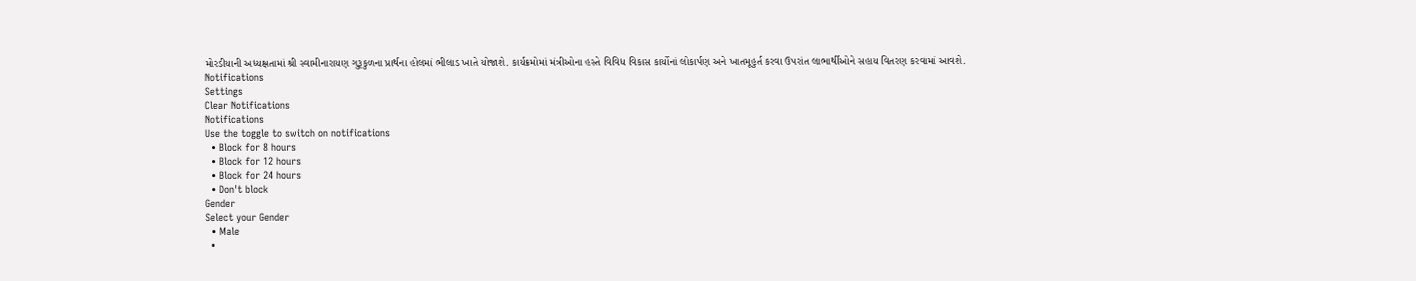મોરડીયાની અધ્યક્ષતામાં શ્રી સ્વામીનારાયણ ગુરૂકુળના પ્રાર્થના હોલમાં ભીલાડ ખાતે યોજાશે. કાર્યક્રમોમાં મંત્રીઓના હસ્તે વિવિધ વિકાસ કાર્યોનાં લોકાર્પણ અને ખાતમૂહુર્ત કરવા ઉપરાંત લાભાર્થીઓને સહાય વિતરણ કરવામાં આવશે.
Notifications
Settings
Clear Notifications
Notifications
Use the toggle to switch on notifications
  • Block for 8 hours
  • Block for 12 hours
  • Block for 24 hours
  • Don't block
Gender
Select your Gender
  • Male
  •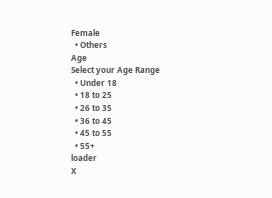Female
  • Others
Age
Select your Age Range
  • Under 18
  • 18 to 25
  • 26 to 35
  • 36 to 45
  • 45 to 55
  • 55+
loader
X